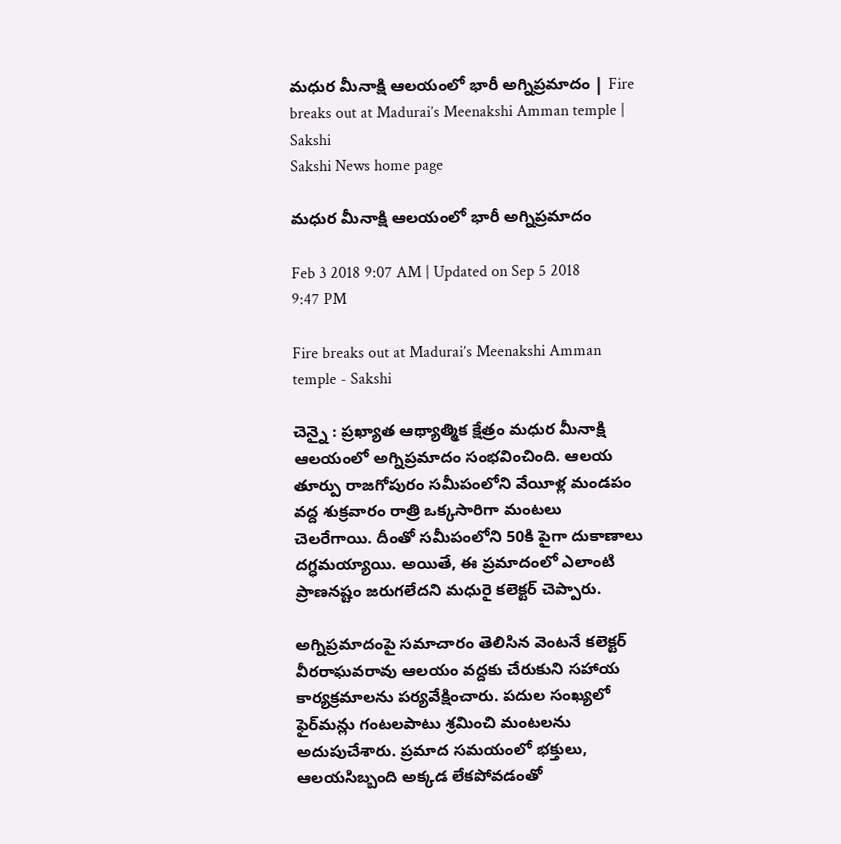మధుర మీనాక్షి ఆలయంలో భారీ అగ్నిప్రమాదం | Fire breaks out at Madurai’s Meenakshi Amman temple | Sakshi
Sakshi News home page

మధుర మీనాక్షి ఆలయంలో భారీ అగ్నిప్రమాదం

Feb 3 2018 9:07 AM | Updated on Sep 5 2018 9:47 PM

Fire breaks out at Madurai’s Meenakshi Amman temple - Sakshi

చెన్నై : ప్రఖ్యాత ఆథ్యాత్మిక క్షేత్రం మధుర మీనాక్షి ఆలయంలో అగ్నిప్రమాదం సంభవించింది. ఆలయ తూర్పు రాజగోపురం సమీపంలోని వేయీళ్ల మండపం వద్ద శుక్రవారం రాత్రి ఒక్కసారిగా మంటలు చెలరేగాయి. దీంతో సమీపంలోని 50కి పైగా దుకాణాలు దగ్ధమయ్యాయి. అయితే, ఈ ప్రమాదంలో ఎలాంటి ప్రాణనష్టం జరుగలేదని మధురై కలెక్టర్‌ చెప్పారు.

అగ్నిప్రమాదంపై సమాచారం తెలిసిన వెంటనే కలెక్టర్‌ వీరరాఘవరావు ఆలయం వద్దకు చేరుకుని సహాయ కార్యక్రమాలను పర్యవేక్షించారు. పదుల సంఖ్యలో ఫైర్‌మన్లు గంటలపాటు శ్రమించి మంటలను అదుపుచేశారు. ప్రమాద సమయంలో భక్తులు, ఆలయసిబ్బంది అక్కడ లేకపోవడంతో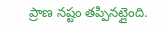ప్రాణ నష్టం తప్పినట్లైంది.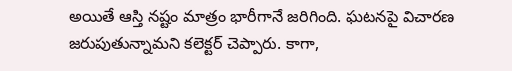అయితే ఆస్తి నష్టం మాత్రం భారీగానే జరిగింది. ఘటనపై విచారణ జరుపుతున్నామని కలెక్టర్‌ చెప్పారు. కాగా,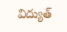విద్యుత్‌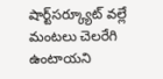షార్ట్‌సర్క్యూట్‌ వల్లే మంటలు చెలరేగి ఉంటాయని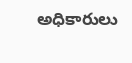అధికారులు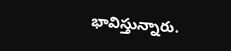భావిస్తున్నారు.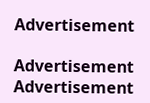Advertisement

Advertisement
Advertisement